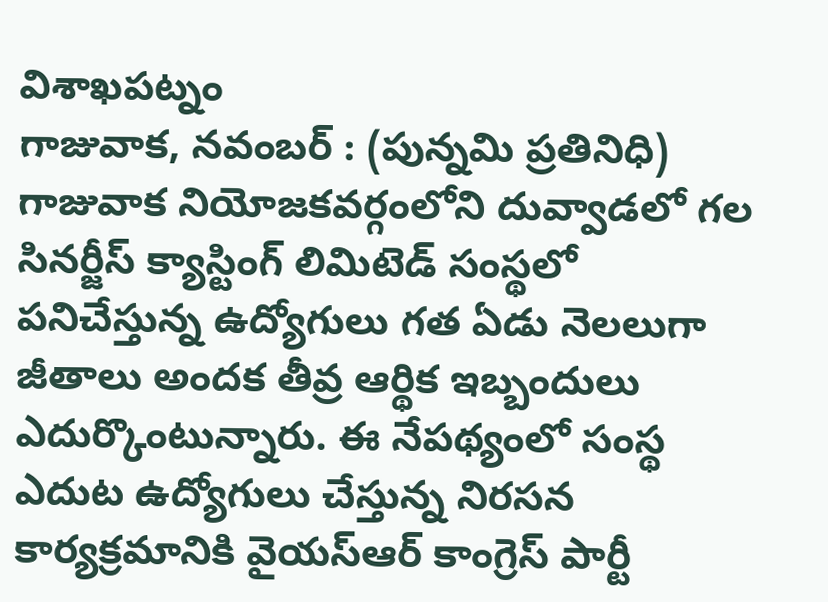విశాఖపట్నం
గాజువాక, నవంబర్ : (పున్నమి ప్రతినిధి) గాజువాక నియోజకవర్గంలోని దువ్వాడలో గల సినర్జీస్ క్యాస్టింగ్ లిమిటెడ్ సంస్థలో పనిచేస్తున్న ఉద్యోగులు గత ఏడు నెలలుగా జీతాలు అందక తీవ్ర ఆర్థిక ఇబ్బందులు ఎదుర్కొంటున్నారు. ఈ నేపథ్యంలో సంస్థ ఎదుట ఉద్యోగులు చేస్తున్న నిరసన కార్యక్రమానికి వైయస్ఆర్ కాంగ్రెస్ పార్టీ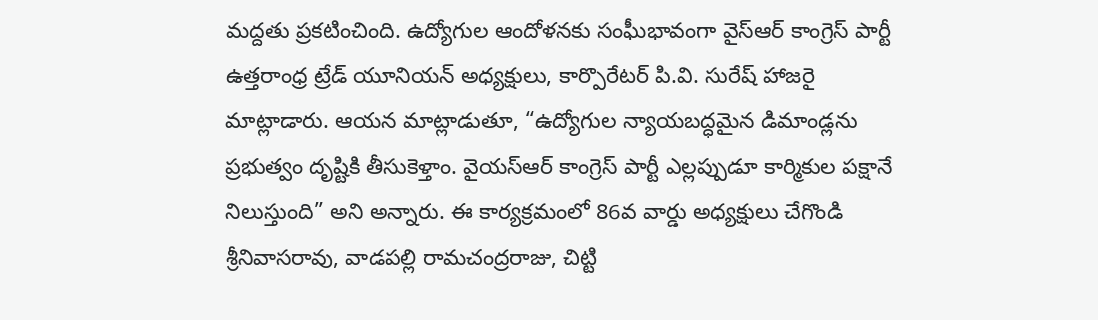మద్దతు ప్రకటించింది. ఉద్యోగుల ఆందోళనకు సంఘీభావంగా వైస్ఆర్ కాంగ్రెస్ పార్టీ ఉత్తరాంధ్ర ట్రేడ్ యూనియన్ అధ్యక్షులు, కార్పొరేటర్ పి.వి. సురేష్ హాజరై మాట్లాడారు. ఆయన మాట్లాడుతూ, “ఉద్యోగుల న్యాయబద్ధమైన డిమాండ్లను ప్రభుత్వం దృష్టికి తీసుకెళ్తాం. వైయస్ఆర్ కాంగ్రెస్ పార్టీ ఎల్లప్పుడూ కార్మికుల పక్షానే నిలుస్తుంది” అని అన్నారు. ఈ కార్యక్రమంలో 86వ వార్డు అధ్యక్షులు చేగొండి శ్రీనివాసరావు, వాడపల్లి రామచంద్రరాజు, చిట్టి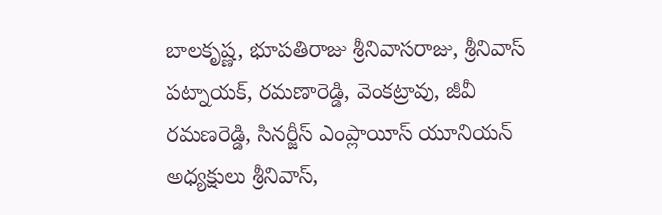బాలకృష్ణ, భూపతిరాజు శ్రీనివాసరాజు, శ్రీనివాస్ పట్నాయక్, రమణారెడ్డి, వెంకట్రావు, జీవీ రమణరెడ్డి, సినర్జీస్ ఎంప్లాయీస్ యూనియన్ అధ్యక్షులు శ్రీనివాస్,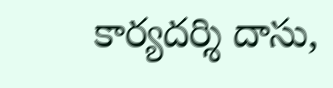కార్యదర్శి దాసు,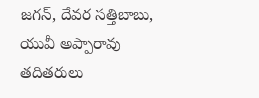జగన్, దేవర సత్తిబాబు, యువీ అప్పారావు తదితరులు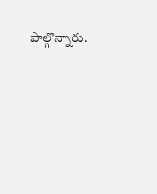పాల్గొన్నారు.